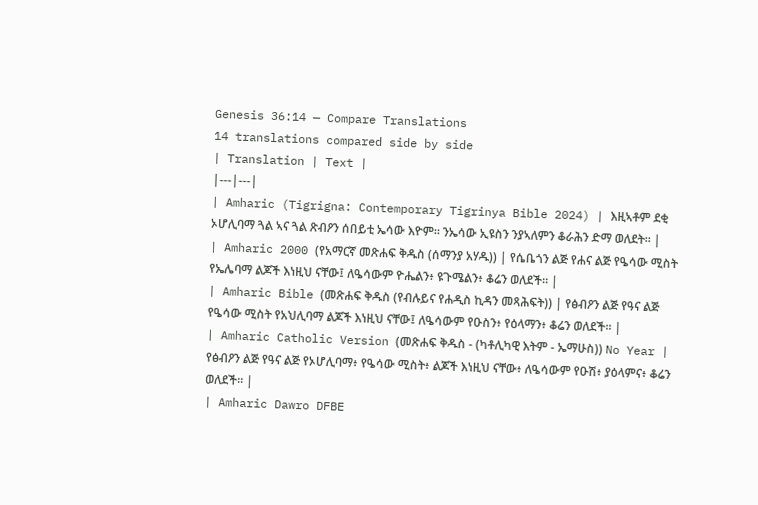Genesis 36:14 — Compare Translations
14 translations compared side by side
| Translation | Text |
|---|---|
| Amharic (Tigrigna: Contemporary Tigrinya Bible 2024) | እዚኣቶም ደቂ ኦሆሊባማ ጓል ኣና ጓል ጽብዖን ሰበይቲ ኤሳው እዮም። ንኤሳው ኢዩስን ንያኣለምን ቆራሕን ድማ ወለደት። |
| Amharic 2000 (የአማርኛ መጽሐፍ ቅዱስ (ሰማንያ አሃዱ)) | የሴቤጎን ልጅ የሐና ልጅ የዔሳው ሚስት የኤሌባማ ልጆች እነዚህ ናቸው፤ ለዔሳውም ዮሔልን፥ ዩጉሜልን፥ ቆሬን ወለደች። |
| Amharic Bible (መጽሐፍ ቅዱስ (የብሉይና የሐዲስ ኪዳን መጻሕፍት)) | የፅብዖን ልጅ የዓና ልጅ የዔሳው ሚስት የአህሊባማ ልጆች እነዚህ ናቸው፤ ለዔሳውም የዑስን፥ የዕላማን፥ ቆሬን ወለደች። |
| Amharic Catholic Version (መጽሐፍ ቅዱስ - (ካቶሊካዊ እትም - ኤማሁስ)) No Year | የፅብዖን ልጅ የዓና ልጅ የኦሆሊባማ፥ የዔሳው ሚስት፥ ልጆች እነዚህ ናቸው፥ ለዔሳውም የዑሽ፥ ያዕላምና፥ ቆሬን ወለደች። |
| Amharic Dawro DFBE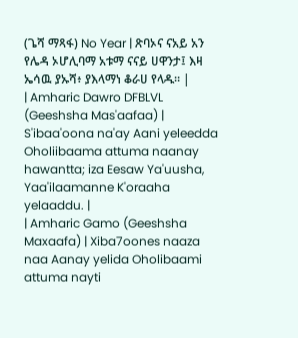(ጌሻ ማጻፋ) No Year | ጽባኦና ናአይ አን የሌዳ ኦሆሊባማ አቱማ ናናይ ሀዋንታ፤ እዛ ኤሳዉ ያኡሻ፥ ያእላማነ ቆራሀ የላዱ። |
| Amharic Dawro DFBLVL (Geeshsha Mas'aafaa) | S'ibaa'oona na'ay Aani yeleedda Oholiibaama attuma naanay hawantta; iza Eesaw Ya'uusha, Yaa'ilaamanne K'oraaha yelaaddu. |
| Amharic Gamo (Geeshsha Maxaafa) | Xiba7oones naaza naa Aanay yelida Oholibaami attuma nayti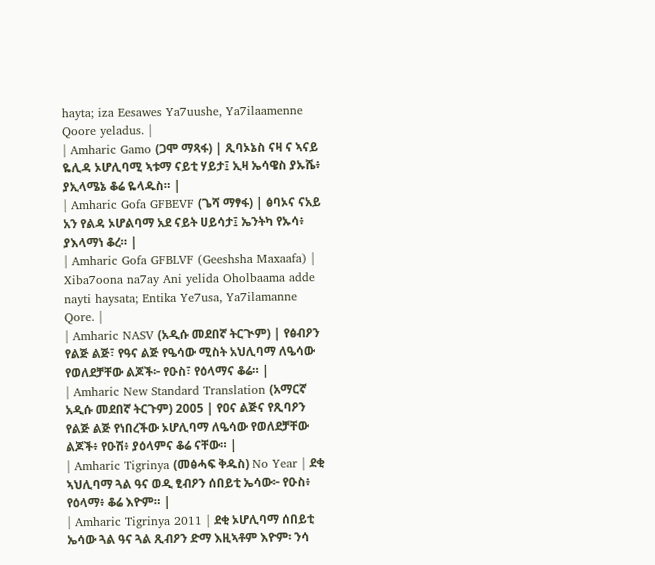hayta; iza Eesawes Ya7uushe, Ya7ilaamenne Qoore yeladus. |
| Amharic Gamo (ጋሞ ማጻፋ) | ጺባኦኔስ ናዛ ና ኣናይ ዬሊዳ ኦሆሊባሚ ኣቱማ ናይቲ ሃይታ፤ ኢዛ ኤሳዌስ ያኡሼ፥ ያኢላሜኔ ቆሬ ዬላዱስ። |
| Amharic Gofa GFBEVF (ጌሻ ማፃፋ) | ፅባኦና ናአይ አን የልዳ ኦሆልባማ አደ ናይት ሀይሳታ፤ ኤንትካ የኡሳ፥ ያእላማነ ቆረ። |
| Amharic Gofa GFBLVF (Geeshsha Maxaafa) | Xiba7oona na7ay Ani yelida Oholbaama adde nayti haysata; Entika Ye7usa, Ya7ilamanne Qore. |
| Amharic NASV (አዲሱ መደበኛ ትርጒም) | የፅብዖን የልጅ ልጅ፣ የዓና ልጅ የዔሳው ሚስት አህሊባማ ለዔሳው የወለደቻቸው ልጆች፦ የዑስ፣ የዕላማና ቆሬ። |
| Amharic New Standard Translation (አማርኛ አዲሱ መደበኛ ትርጉም) 2005 | የዐና ልጅና የጺባዖን የልጅ ልጅ የነበረችው ኦሆሊባማ ለዔሳው የወለደቻቸው ልጆች፥ የዑሽ፥ ያዕላምና ቆሬ ናቸው። |
| Amharic Tigrinya (መፅሓፍ ቅዱስ) No Year | ደቂ ኣህሊባማ ጓል ዓና ወዲ ፂብዖን ሰበይቲ ኤሳው፦ የዑስ፥ የዕላማ፥ ቆሬ እዮም። |
| Amharic Tigrinya 2011 | ደቂ ኦሆሊባማ ሰበይቲ ኤሳው ጓል ዓና ጓል ጺብዖን ድማ እዚኣቶም እዮም፡ ንሳ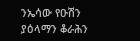ንኤሳው የዑሽን ያዕላማን ቆራሕን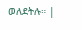ወለደትሉ። |